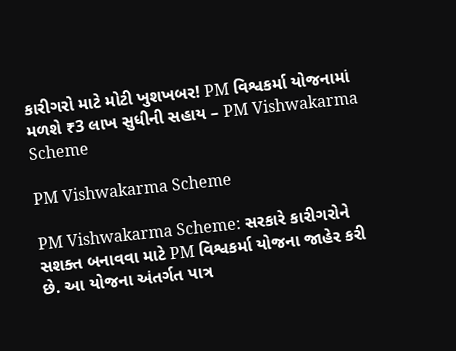કારીગરો માટે મોટી ખુશખબર! PM વિશ્વકર્મા યોજનામાં મળશે ₹3 લાખ સુધીની સહાય – PM Vishwakarma Scheme

PM Vishwakarma Scheme

PM Vishwakarma Scheme: સરકારે કારીગરોને સશક્ત બનાવવા માટે PM વિશ્વકર્મા યોજના જાહેર કરી છે. આ યોજના અંતર્ગત પાત્ર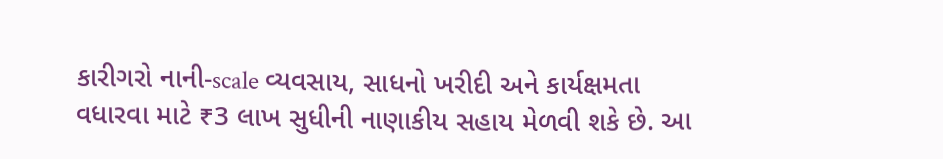કારીગરો નાની-scale વ્યવસાય, સાધનો ખરીદી અને કાર્યક્ષમતા વધારવા માટે ₹3 લાખ સુધીની નાણાકીય સહાય મેળવી શકે છે. આ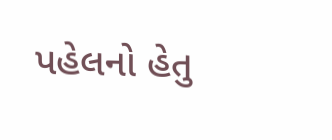પહેલનો હેતુ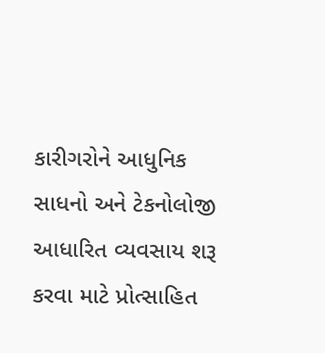કારીગરોને આધુનિક સાધનો અને ટેકનોલોજી આધારિત વ્યવસાય શરૂ કરવા માટે પ્રોત્સાહિત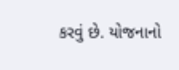કરવું છે. યોજનાનો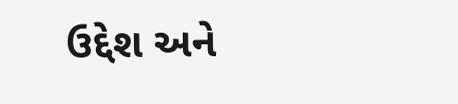ઉદ્દેશ અને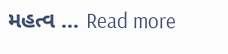મહત્વ … Read more